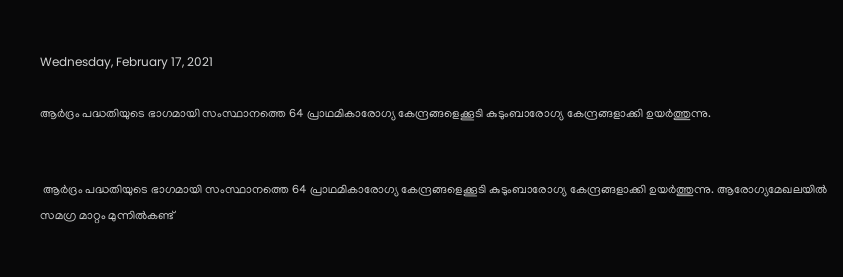Wednesday, February 17, 2021

ആര്‍ദ്രം പദ്ധതിയുടെ ഭാഗമായി സംസ്ഥാനത്തെ 64 പ്രാഥമികാരോഗ്യ കേന്ദ്രങ്ങളെക്കൂടി കുടുംബാരോഗ്യ കേന്ദ്രങ്ങളാക്കി ഉയര്‍ത്തുന്നു.


 ആര്‍ദ്രം പദ്ധതിയുടെ ഭാഗമായി സംസ്ഥാനത്തെ 64 പ്രാഥമികാരോഗ്യ കേന്ദ്രങ്ങളെക്കൂടി കുടുംബാരോഗ്യ കേന്ദ്രങ്ങളാക്കി ഉയര്‍ത്തുന്നു. ആരോഗ്യമേഖലയില്‍ സമഗ്ര മാറ്റം മുന്നില്‍കണ്ട്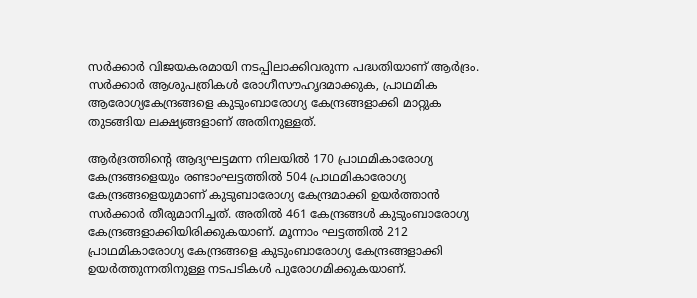സര്‍ക്കാര്‍ വിജയകരമായി നടപ്പിലാക്കിവരുന്ന പദ്ധതിയാണ് ആര്‍ദ്രം. സര്‍ക്കാര്‍ ആശുപത്രികള്‍ രോഗീസൗഹൃദമാക്കുക, പ്രാഥമിക ആരോഗ്യകേന്ദ്രങ്ങളെ കുടുംബാരോഗ്യ കേന്ദ്രങ്ങളാക്കി മാറ്റുക തുടങ്ങിയ ലക്ഷ്യങ്ങളാണ് അതിനുള്ളത്.

ആര്‍ദ്രത്തിന്‍റെ ആദ്യഘട്ടമന്ന നിലയില്‍ 170 പ്രാഥമികാരോഗ്യ കേന്ദ്രങ്ങളെയും രണ്ടാംഘട്ടത്തില്‍ 504 പ്രാഥമികാരോഗ്യ കേന്ദ്രങ്ങളെയുമാണ് കുടുബാരോഗ്യ കേന്ദ്രമാക്കി ഉയര്‍ത്താന്‍ സര്‍ക്കാര്‍ തീരുമാനിച്ചത്. അതില്‍ 461 കേന്ദ്രങ്ങള്‍ കുടുംബാരോഗ്യ കേന്ദ്രങ്ങളാക്കിയിരിക്കുകയാണ്. മൂന്നാം ഘട്ടത്തില്‍ 212 പ്രാഥമികാരോഗ്യ കേന്ദ്രങ്ങളെ കുടുംബാരോഗ്യ കേന്ദ്രങ്ങളാക്കി ഉയര്‍ത്തുന്നതിനുള്ള നടപടികള്‍ പുരോഗമിക്കുകയാണ്.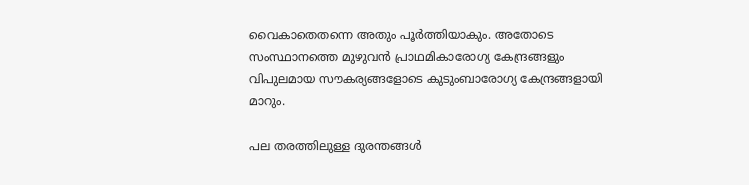വൈകാതെതന്നെ അതും പൂര്‍ത്തിയാകും. അതോടെ സംസ്ഥാനത്തെ മുഴുവന്‍ പ്രാഥമികാരോഗ്യ കേന്ദ്രങ്ങളും വിപുലമായ സൗകര്യങ്ങളോടെ കുടുംബാരോഗ്യ കേന്ദ്രങ്ങളായി മാറും.

പല തരത്തിലുള്ള ദുരന്തങ്ങള്‍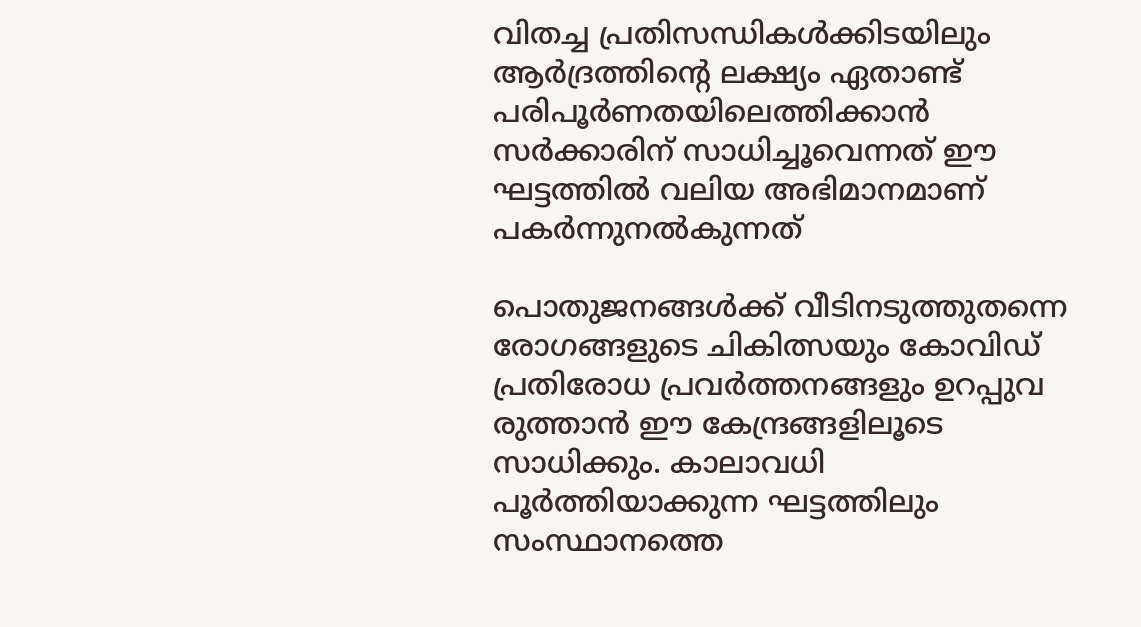വിതച്ച പ്രതിസന്ധികള്‍ക്കിടയിലും ആര്‍ദ്രത്തിന്‍റെ ലക്ഷ്യം ഏതാണ്ട് പരിപൂര്‍ണതയിലെത്തിക്കാന്‍ സര്‍ക്കാരിന് സാധിച്ചൂവെന്നത് ഈ ഘട്ടത്തില്‍ വലിയ അഭിമാനമാണ് പകര്‍ന്നുനല്‍കുന്നത്

പൊതുജനങ്ങള്‍ക്ക് വീടിനടുത്തുതന്നെ രോഗങ്ങളുടെ ചികിത്സയും കോവിഡ് പ്രതിരോധ പ്രവര്‍ത്തനങ്ങളും ഉറപ്പുവ രുത്താന്‍ ഈ കേന്ദ്രങ്ങളിലൂടെ സാധിക്കും. കാലാവധി പൂര്‍ത്തിയാക്കുന്ന ഘട്ടത്തിലും സംസ്ഥാനത്തെ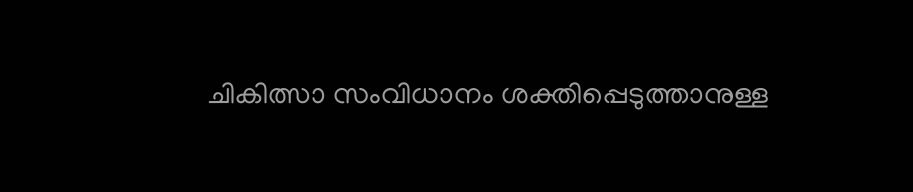ചികിത്സാ സംവിധാനം ശക്തിപ്പെടുത്താനുള്ള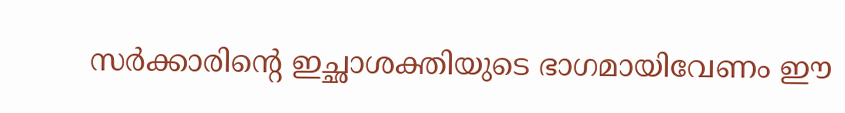സര്‍ക്കാരിന്‍റെ ഇച്ഛാശക്തിയുടെ ഭാഗമായിവേണം ഈ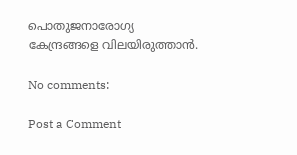പൊതുജനാരോഗ്യ കേന്ദ്രങ്ങളെ വിലയിരുത്താന്‍.

No comments:

Post a Comment